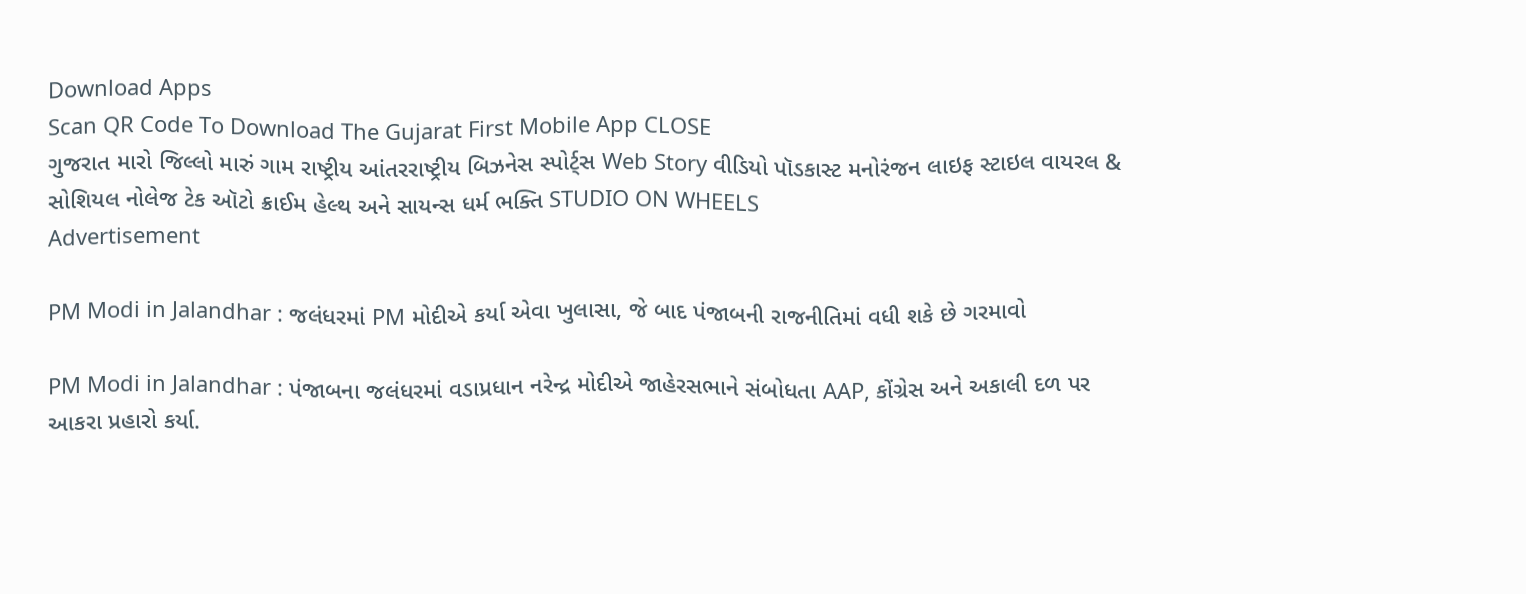Download Apps
Scan QR Code To Download The Gujarat First Mobile App CLOSE
ગુજરાત મારો જિલ્લો મારું ગામ રાષ્ટ્રીય આંતરરાષ્ટ્રીય બિઝનેસ સ્પોર્ટ્સ Web Story વીડિયો પૉડકાસ્ટ મનોરંજન લાઇફ સ્ટાઇલ વાયરલ & સોશિયલ નોલેજ ટેક ઑટો ક્રાઈમ હેલ્થ અને સાયન્સ ધર્મ ભક્તિ STUDIO ON WHEELS
Advertisement

PM Modi in Jalandhar : જલંધરમાં PM મોદીએ કર્યા એવા ખુલાસા, જે બાદ પંજાબની રાજનીતિમાં વધી શકે છે ગરમાવો

PM Modi in Jalandhar : પંજાબના જલંધરમાં વડાપ્રધાન નરેન્દ્ર મોદીએ જાહેરસભાને સંબોધતા AAP, કોંગ્રેસ અને અકાલી દળ પર આકરા પ્રહારો કર્યા.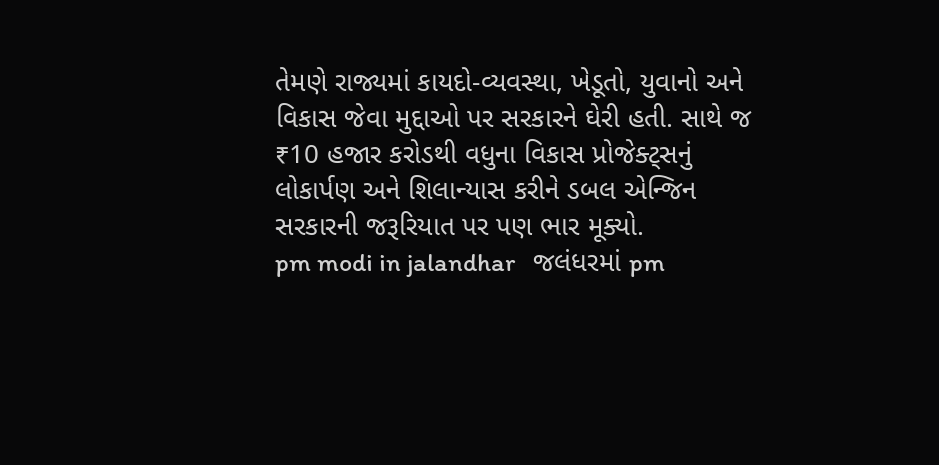તેમણે રાજ્યમાં કાયદો-વ્યવસ્થા, ખેડૂતો, યુવાનો અને વિકાસ જેવા મુદ્દાઓ પર સરકારને ઘેરી હતી. સાથે જ ₹10 હજાર કરોડથી વધુના વિકાસ પ્રોજેક્ટ્સનું લોકાર્પણ અને શિલાન્યાસ કરીને ડબલ એન્જિન સરકારની જરૂરિયાત પર પણ ભાર મૂક્યો.
pm modi in jalandhar   જલંધરમાં pm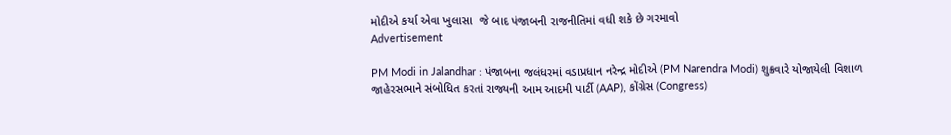મોદીએ કર્યા એવા ખુલાસા  જે બાદ પંજાબની રાજનીતિમાં વધી શકે છે ગરમાવો
Advertisement

PM Modi in Jalandhar : પંજાબના જલંધરમાં વડાપ્રધાન નરેન્દ્ર મોદીએ (PM Narendra Modi) શુક્રવારે યોજાયેલી વિશાળ જાહેરસભાને સંબોધિત કરતાં રાજ્યની આમ આદમી પાર્ટી (AAP), કોંગ્રેસ (Congress)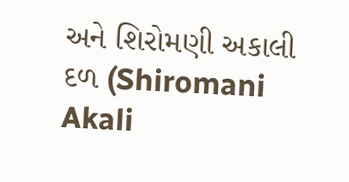અને શિરોમણી અકાલી દળ (Shiromani Akali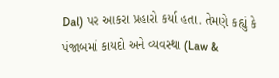Dal) પર આકરા પ્રહારો કર્યા હતા. તેમણે કહ્યું કે પંજાબમાં કાયદો અને વ્યવસ્થા (Law &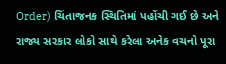Order) ચિંતાજનક સ્થિતિમાં પહોંચી ગઈ છે અને રાજ્ય સરકાર લોકો સાથે કરેલા અનેક વચનો પૂરા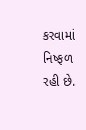કરવામાં નિષ્ફળ રહી છે.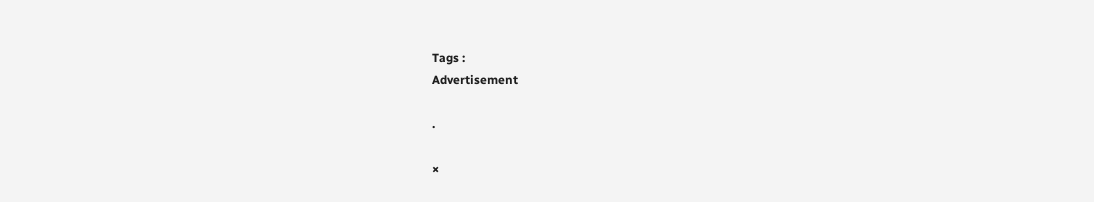Tags :
Advertisement

.

×